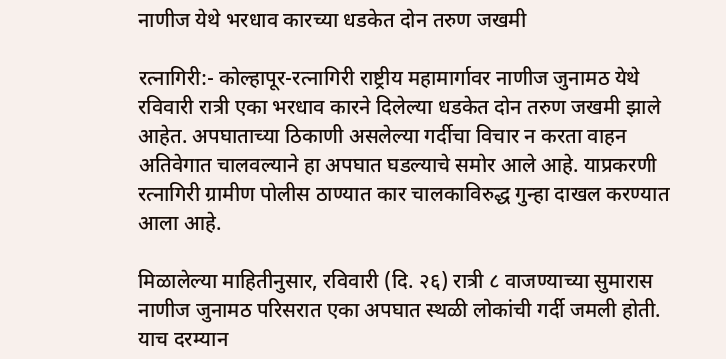नाणीज येथे भरधाव कारच्या धडकेत दोन तरुण जखमी

रत्नागिरी:- कोल्हापूर-रत्नागिरी राष्ट्रीय महामार्गावर नाणीज जुनामठ येथे रविवारी रात्री एका भरधाव कारने दिलेल्या धडकेत दोन तरुण जखमी झाले आहेत. अपघाताच्या ठिकाणी असलेल्या गर्दीचा विचार न करता वाहन अतिवेगात चालवल्याने हा अपघात घडल्याचे समोर आले आहे. याप्रकरणी रत्नागिरी ग्रामीण पोलीस ठाण्यात कार चालकाविरुद्ध गुन्हा दाखल करण्यात आला आहे.

मिळालेल्या माहितीनुसार, रविवारी (दि. २६) रात्री ८ वाजण्याच्या सुमारास नाणीज जुनामठ परिसरात एका अपघात स्थळी लोकांची गर्दी जमली होती. याच दरम्यान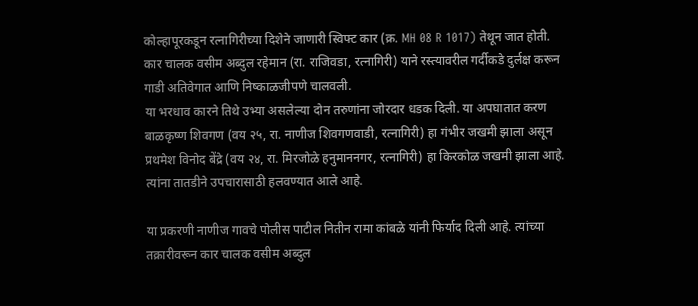कोल्हापूरकडून रत्नागिरीच्या दिशेने जाणारी स्विफ्ट कार (क्र. MH 08 R 1017) तेथून जात होती. कार चालक वसीम अब्दुल रहेमान (रा. राजिवडा, रत्नागिरी) याने रस्त्यावरील गर्दीकडे दुर्लक्ष करून गाडी अतिवेगात आणि निष्काळजीपणे चालवली.
या भरधाव कारने तिथे उभ्या असलेल्या दोन तरुणांना जोरदार धडक दिली. या अपघातात करण बाळकृष्ण शिवगण (वय २५, रा. नाणीज शिवगणवाडी, रत्नागिरी) हा गंभीर जखमी झाला असून प्रथमेश विनोद बेंद्रे (वय २४, रा. मिरजोळे हनुमाननगर, रत्नागिरी) हा किरकोळ जखमी झाला आहे. त्यांना तातडीने उपचारासाठी हलवण्यात आले आहे.

या प्रकरणी नाणीज गावचे पोलीस पाटील नितीन रामा कांबळे यांनी फिर्याद दिली आहे. त्यांच्या तक्रारीवरून कार चालक वसीम अब्दुल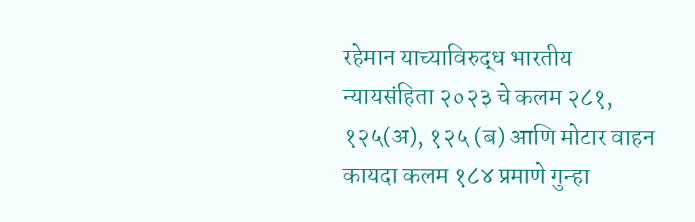रहेमान याच्याविरुद्ध भारतीय न्यायसंहिता २०२३ चे कलम २८१, १२५(अ), १२५ (ब) आणि मोटार वाहन कायदा कलम १८४ प्रमाणे गुन्हा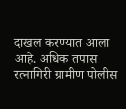दाखल करण्यात आला आहे. अधिक तपास रत्नागिरी ग्रामीण पोलीस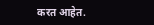करत आहेत.